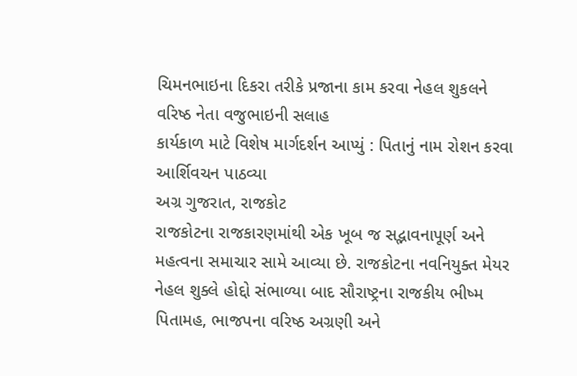ચિમનભાઇના દિકરા તરીકે પ્રજાના કામ કરવા નેહલ શુકલને વરિષ્ઠ નેતા વજુભાઇની સલાહ
કાર્યકાળ માટે વિશેષ માર્ગદર્શન આપ્યું : પિતાનું નામ રોશન કરવા આર્શિવચન પાઠવ્યા
અગ્ર ગુજરાત, રાજકોટ
રાજકોટના રાજકારણમાંથી એક ખૂબ જ સદ્ભાવનાપૂર્ણ અને મહત્વના સમાચાર સામે આવ્યા છે. રાજકોટના નવનિયુક્ત મેયર નેહલ શુક્લે હોદ્દો સંભાળ્યા બાદ સૌરાષ્ટ્રના રાજકીય ભીષ્મ પિતામહ, ભાજપના વરિષ્ઠ અગ્રણી અને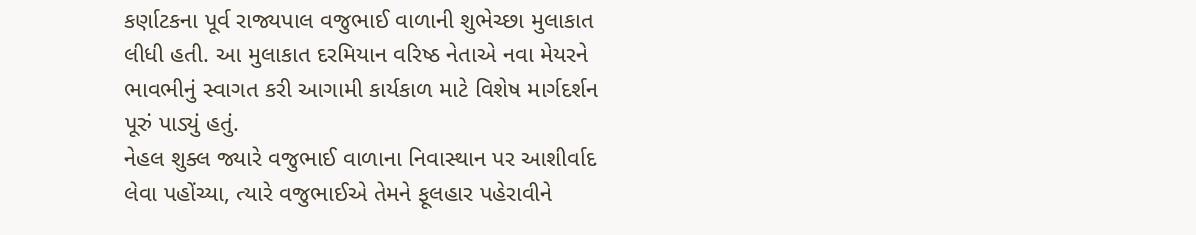કર્ણાટકના પૂર્વ રાજ્યપાલ વજુભાઈ વાળાની શુભેચ્છા મુલાકાત લીધી હતી. આ મુલાકાત દરમિયાન વરિષ્ઠ નેતાએ નવા મેયરને ભાવભીનું સ્વાગત કરી આગામી કાર્યકાળ માટે વિશેષ માર્ગદર્શન પૂરું પાડ્યું હતું.
નેહલ શુક્લ જ્યારે વજુભાઈ વાળાના નિવાસ્થાન પર આશીર્વાદ લેવા પહોંચ્યા, ત્યારે વજુભાઈએ તેમને ફૂલહાર પહેરાવીને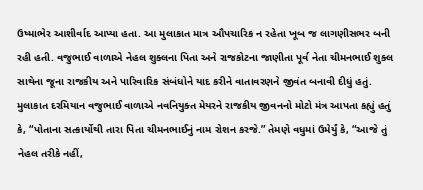ઉષ્માભેર આશીર્વાદ આપ્યા હતા. આ મુલાકાત માત્ર ઔપચારિક ન રહેતા ખૂબ જ લાગણીસભર બની રહી હતી. વજુભાઈ વાળાએ નેહલ શુક્લના પિતા અને રાજકોટના જાણીતા પૂર્વ નેતા ચીમનભાઈ શુક્લ સાથેના જૂના રાજકીય અને પારિવારિક સંબંધોને યાદ કરીને વાતાવરણને જીવંત બનાવી દીધું હતું.
મુલાકાત દરમિયાન વજુભાઈ વાળાએ નવનિયુક્ત મેયરને રાજકીય જીવનનો મોટો મંત્ર આપતા કહ્યું હતું કે, “પોતાના સત્કાર્યોથી તારા પિતા ચીમનભાઈનું નામ રોશન કરજે.” તેમણે વધુમાં ઉમેર્યું કે, “આજે તું નેહલ તરીકે નહીં,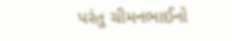પરંતુ ચીમનભાઈનો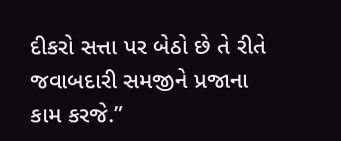દીકરો સત્તા પર બેઠો છે તે રીતે જવાબદારી સમજીને પ્રજાના કામ કરજે.”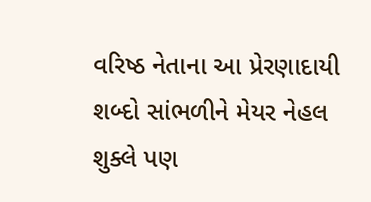વરિષ્ઠ નેતાના આ પ્રેરણાદાયી શબ્દો સાંભળીને મેયર નેહલ શુક્લે પણ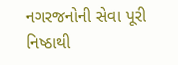નગરજનોની સેવા પૂરી નિષ્ઠાથી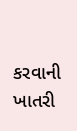કરવાની ખાતરી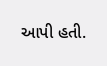આપી હતી.